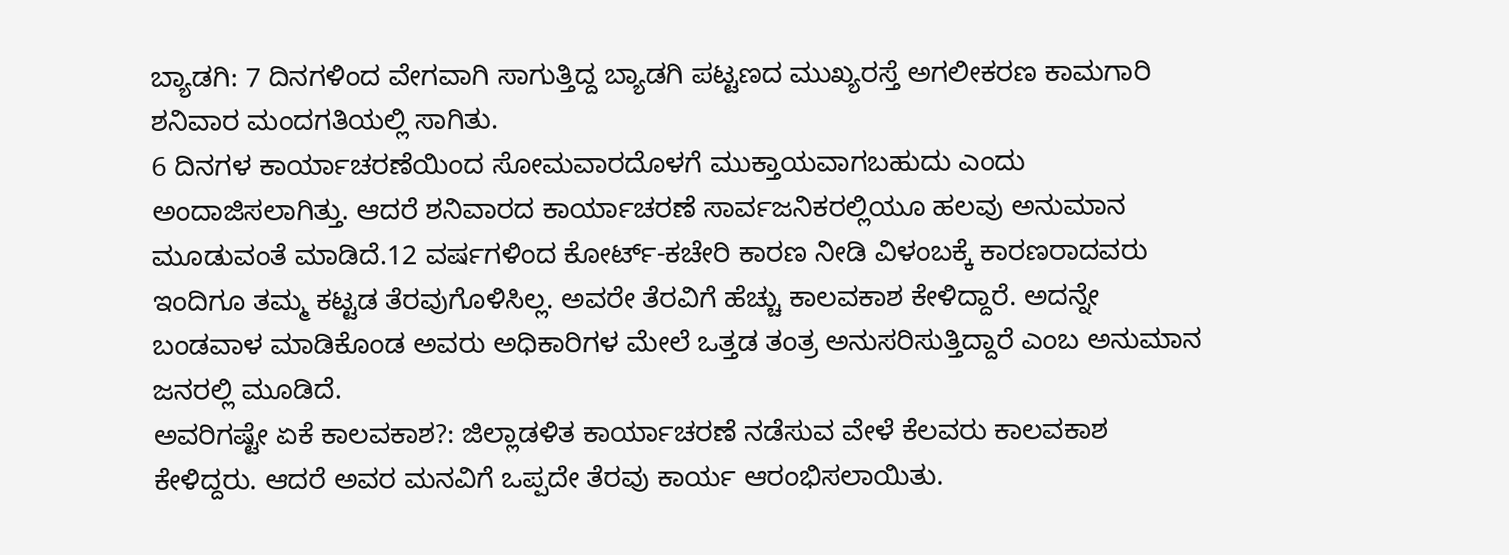ಬ್ಯಾಡಗಿ: 7 ದಿನಗಳಿಂದ ವೇಗವಾಗಿ ಸಾಗುತ್ತಿದ್ದ ಬ್ಯಾಡಗಿ ಪಟ್ಟಣದ ಮುಖ್ಯರಸ್ತೆ ಅಗಲೀಕರಣ ಕಾಮಗಾರಿ ಶನಿವಾರ ಮಂದಗತಿಯಲ್ಲಿ ಸಾಗಿತು.
6 ದಿನಗಳ ಕಾರ್ಯಾಚರಣೆಯಿಂದ ಸೋಮವಾರದೊಳಗೆ ಮುಕ್ತಾಯವಾಗಬಹುದು ಎಂದು ಅಂದಾಜಿಸಲಾಗಿತ್ತು. ಆದರೆ ಶನಿವಾರದ ಕಾರ್ಯಾಚರಣೆ ಸಾರ್ವಜನಿಕರಲ್ಲಿಯೂ ಹಲವು ಅನುಮಾನ ಮೂಡುವಂತೆ ಮಾಡಿದೆ.12 ವರ್ಷಗಳಿಂದ ಕೋರ್ಟ್-ಕಚೇರಿ ಕಾರಣ ನೀಡಿ ವಿಳಂಬಕ್ಕೆ ಕಾರಣರಾದವರು ಇಂದಿಗೂ ತಮ್ಮ ಕಟ್ಟಡ ತೆರವುಗೊಳಿಸಿಲ್ಲ. ಅವರೇ ತೆರವಿಗೆ ಹೆಚ್ಚು ಕಾಲವಕಾಶ ಕೇಳಿದ್ದಾರೆ. ಅದನ್ನೇ ಬಂಡವಾಳ ಮಾಡಿಕೊಂಡ ಅವರು ಅಧಿಕಾರಿಗಳ ಮೇಲೆ ಒತ್ತಡ ತಂತ್ರ ಅನುಸರಿಸುತ್ತಿದ್ದಾರೆ ಎಂಬ ಅನುಮಾನ ಜನರಲ್ಲಿ ಮೂಡಿದೆ.
ಅವರಿಗಷ್ಟೇ ಏಕೆ ಕಾಲವಕಾಶ?: ಜಿಲ್ಲಾಡಳಿತ ಕಾರ್ಯಾಚರಣೆ ನಡೆಸುವ ವೇಳೆ ಕೆಲವರು ಕಾಲವಕಾಶ ಕೇಳಿದ್ದರು. ಆದರೆ ಅವರ ಮನವಿಗೆ ಒಪ್ಪದೇ ತೆರವು ಕಾರ್ಯ ಆರಂಭಿಸಲಾಯಿತು.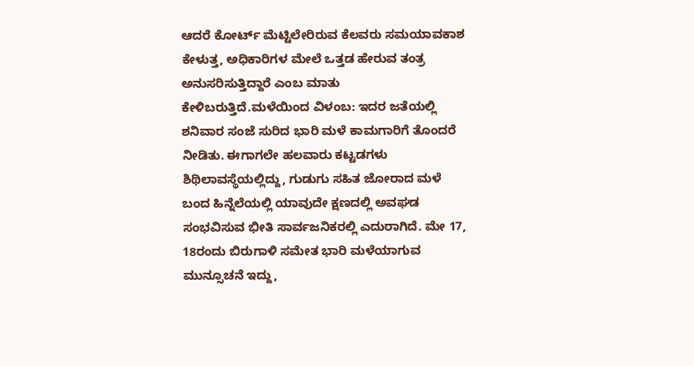ಆದರೆ ಕೋರ್ಟ್ ಮೆಟ್ಟಿಲೇರಿರುವ ಕೆಲವರು ಸಮಯಾವಕಾಶ ಕೇಳುತ್ತ, ಅಧಿಕಾರಿಗಳ ಮೇಲೆ ಒತ್ತಡ ಹೇರುವ ತಂತ್ರ ಅನುಸರಿಸುತ್ತಿದ್ದಾರೆ ಎಂಬ ಮಾತು ಕೇಳಿಬರುತ್ತಿದೆ.ಮಳೆಯಿಂದ ವಿಳಂಬ: ಇದರ ಜತೆಯಲ್ಲಿ ಶನಿವಾರ ಸಂಜೆ ಸುರಿದ ಭಾರಿ ಮಳೆ ಕಾಮಗಾರಿಗೆ ತೊಂದರೆ ನೀಡಿತು. ಈಗಾಗಲೇ ಹಲವಾರು ಕಟ್ಟಡಗಳು ಶಿಥಿಲಾವಸ್ಥೆಯಲ್ಲಿದ್ದು, ಗುಡುಗು ಸಹಿತ ಜೋರಾದ ಮಳೆ ಬಂದ ಹಿನ್ನೆಲೆಯಲ್ಲಿ ಯಾವುದೇ ಕ್ಷಣದಲ್ಲಿ ಅವಘಡ ಸಂಭವಿಸುವ ಭೀತಿ ಸಾರ್ವಜನಿಕರಲ್ಲಿ ಎದುರಾಗಿದೆ. ಮೇ 17, 18ರಂದು ಬಿರುಗಾಳಿ ಸಮೇತ ಭಾರಿ ಮಳೆಯಾಗುವ ಮುನ್ಸೂಚನೆ ಇದ್ದು,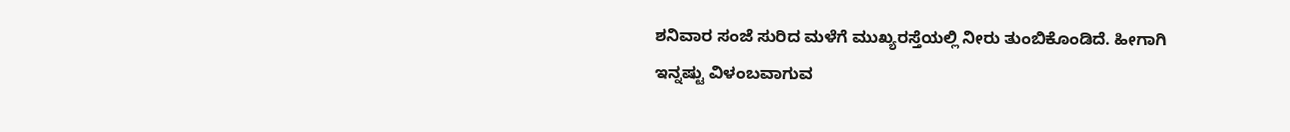ಶನಿವಾರ ಸಂಜೆ ಸುರಿದ ಮಳೆಗೆ ಮುಖ್ಯರಸ್ತೆಯಲ್ಲಿ ನೀರು ತುಂಬಿಕೊಂಡಿದೆ. ಹೀಗಾಗಿ ಇನ್ನಷ್ಟು ವಿಳಂಬವಾಗುವ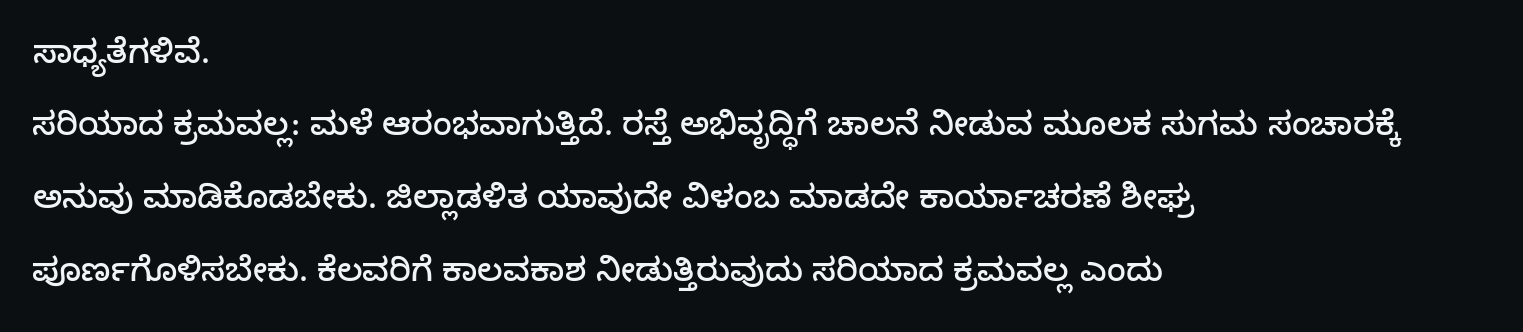ಸಾಧ್ಯತೆಗಳಿವೆ.
ಸರಿಯಾದ ಕ್ರಮವಲ್ಲ: ಮಳೆ ಆರಂಭವಾಗುತ್ತಿದೆ. ರಸ್ತೆ ಅಭಿವೃದ್ಧಿಗೆ ಚಾಲನೆ ನೀಡುವ ಮೂಲಕ ಸುಗಮ ಸಂಚಾರಕ್ಕೆ ಅನುವು ಮಾಡಿಕೊಡಬೇಕು. ಜಿಲ್ಲಾಡಳಿತ ಯಾವುದೇ ವಿಳಂಬ ಮಾಡದೇ ಕಾರ್ಯಾಚರಣೆ ಶೀಘ್ರ ಪೂರ್ಣಗೊಳಿಸಬೇಕು. ಕೆಲವರಿಗೆ ಕಾಲವಕಾಶ ನೀಡುತ್ತಿರುವುದು ಸರಿಯಾದ ಕ್ರಮವಲ್ಲ ಎಂದು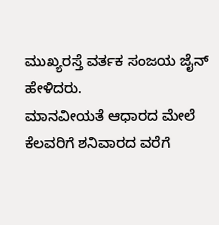ಮುಖ್ಯರಸ್ತೆ ವರ್ತಕ ಸಂಜಯ ಜೈನ್ ಹೇಳಿದರು.
ಮಾನವೀಯತೆ ಆಧಾರದ ಮೇಲೆ ಕೆಲವರಿಗೆ ಶನಿವಾರದ ವರೆಗೆ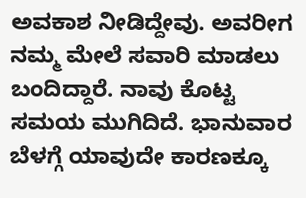ಅವಕಾಶ ನೀಡಿದ್ದೇವು. ಅವರೀಗ ನಮ್ಮ ಮೇಲೆ ಸವಾರಿ ಮಾಡಲು ಬಂದಿದ್ದಾರೆ. ನಾವು ಕೊಟ್ಟ ಸಮಯ ಮುಗಿದಿದೆ. ಭಾನುವಾರ ಬೆಳಗ್ಗೆ ಯಾವುದೇ ಕಾರಣಕ್ಕೂ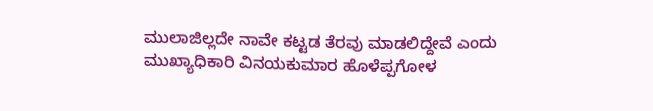ಮುಲಾಜಿಲ್ಲದೇ ನಾವೇ ಕಟ್ಟಡ ತೆರವು ಮಾಡಲಿದ್ದೇವೆ ಎಂದು ಮುಖ್ಯಾಧಿಕಾರಿ ವಿನಯಕುಮಾರ ಹೊಳೆಪ್ಪಗೋಳ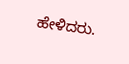ಹೇಳಿದರು.